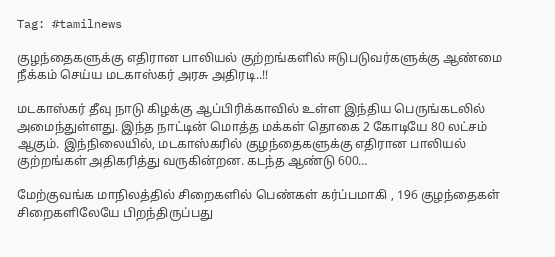Tag: #tamilnews

குழந்தைகளுக்கு எதிரான பாலியல் குற்றங்களில் ஈடுபடுவர்களுக்கு ஆண்மை நீக்கம் செய்ய மடகாஸ்கர் அரசு அதிரடி..!!

மடகாஸ்கர் தீவு நாடு கிழக்கு ஆப்பிரிக்காவில் உள்ள இந்திய பெருங்கடலில் அமைந்துள்ளது. இந்த நாட்டின் மொத்த மக்கள் தொகை 2 கோடியே 80 லட்சம் ஆகும். இந்நிலையில், மடகாஸ்கரில் குழந்தைகளுக்கு எதிரான பாலியல் குற்றங்கள் அதிகரித்து வருகின்றன. கடந்த ஆண்டு 600…

மேற்குவங்க மாநிலத்தில் சிறைகளில் பெண்கள் கர்ப்பமாகி , 196 குழந்தைகள் சிறைகளிலேயே பிறந்திருப்பது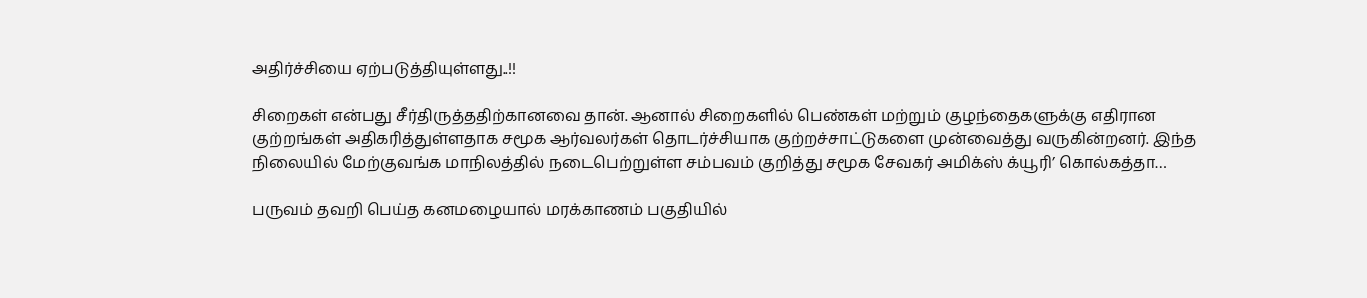அதிர்ச்சியை ஏற்படுத்தியுள்ளது..!!

சிறைகள் என்பது சீர்திருத்ததிற்கானவை தான். ஆனால் சிறைகளில் பெண்கள் மற்றும் குழந்தைகளுக்கு எதிரான குற்றங்கள் அதிகரித்துள்ளதாக சமூக ஆர்வலர்கள் தொடர்ச்சியாக குற்றச்சாட்டுகளை முன்வைத்து வருகின்றனர். இந்த நிலையில் மேற்குவங்க மாநிலத்தில் நடைபெற்றுள்ள சம்பவம் குறித்து சமூக சேவகர் அமிக்ஸ் க்யூரி’ கொல்கத்தா…

பருவம் தவறி பெய்த கனமழையால் மரக்காணம் பகுதியில்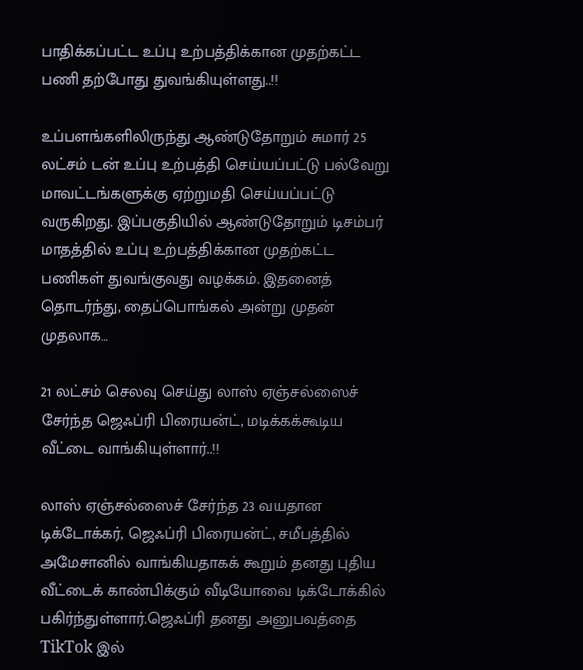பாதிக்கப்பட்ட உப்பு உற்பத்திக்கான முதற்கட்ட பணி தற்போது துவங்கியுள்ளது..!!

உப்பளங்களிலிருந்து ஆண்டுதோறும் சுமார் 25 லட்சம் டன் உப்பு உற்பத்தி செய்யப்பட்டு பல்வேறு மாவட்டங்களுக்கு ஏற்றுமதி செய்யப்பட்டு வருகிறது. இப்பகுதியில் ஆண்டுதோறும் டிசம்பர் மாதத்தில் உப்பு உற்பத்திக்கான முதற்கட்ட பணிகள் துவங்குவது வழக்கம். இதனைத் தொடர்ந்து, தைப்பொங்கல் அன்று முதன் முதலாக…

21 லட்சம் செலவு செய்து லாஸ் ஏஞ்சல்ஸைச் சேர்ந்த ஜெஃப்ரி பிரையன்ட், மடிக்கக்கூடிய வீட்டை வாங்கியுள்ளார்..!!

லாஸ் ஏஞ்சல்ஸைச் சேர்ந்த 23 வயதான டிக்டோக்கர், ஜெஃப்ரி பிரையன்ட், சமீபத்தில் அமேசானில் வாங்கியதாகக் கூறும் தனது புதிய வீட்டைக் காண்பிக்கும் வீடியோவை டிக்டோக்கில் பகிர்ந்துள்ளார்.ஜெஃப்ரி தனது அனுபவத்தை TikTok இல்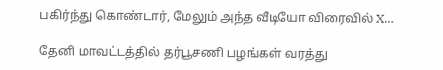பகிர்ந்து கொண்டார், மேலும் அந்த வீடியோ விரைவில் X…

தேனி மாவட்டத்தில் தர்பூசணி பழங்கள் வரத்து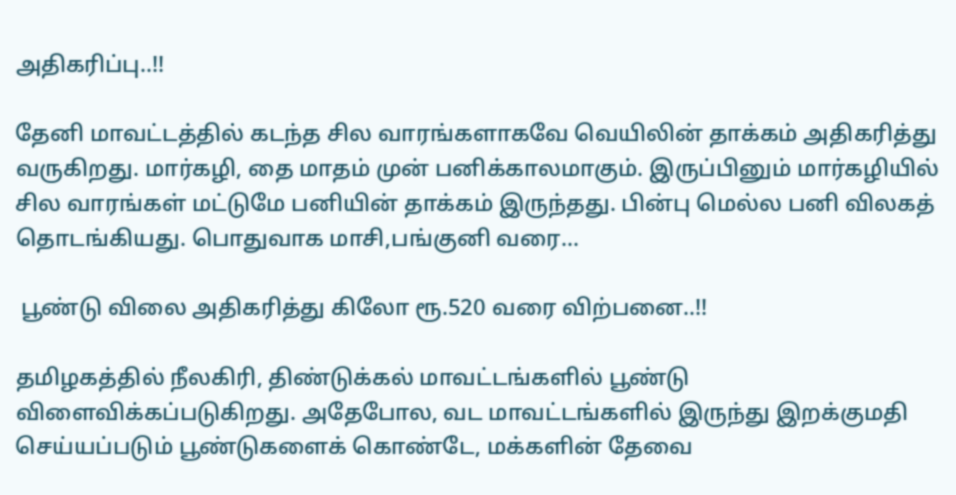அதிகரிப்பு..!!

தேனி மாவட்டத்தில் கடந்த சில வாரங்களாகவே வெயிலின் தாக்கம் அதிகரித்து வருகிறது. மார்கழி, தை மாதம் முன் பனிக்காலமாகும். இருப்பினும் மார்கழியில் சில வாரங்கள் மட்டுமே பனியின் தாக்கம் இருந்தது. பின்பு மெல்ல பனி விலகத் தொடங்கியது. பொதுவாக மாசி,பங்குனி வரை…

 பூண்டு விலை அதிகரித்து கிலோ ரூ.520 வரை விற்பனை..!!

தமிழகத்தில் நீலகிரி, திண்டுக்கல் மாவட்டங்களில் பூண்டு விளைவிக்கப்படுகிறது. அதேபோல, வட மாவட்டங்களில் இருந்து இறக்குமதி செய்யப்படும் பூண்டுகளைக் கொண்டே, மக்களின் தேவை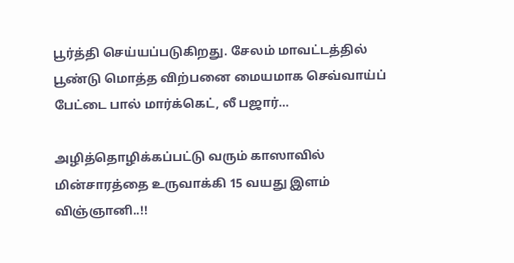பூர்த்தி செய்யப்படுகிறது. சேலம் மாவட்டத்தில் பூண்டு மொத்த விற்பனை மையமாக செவ்வாய்ப் பேட்டை பால் மார்க்கெட், லீ பஜார்…

அழித்தொழிக்கப்பட்டு வரும் காஸாவில் மின்சாரத்தை உருவாக்கி 15 வயது இளம் விஞ்ஞானி..!!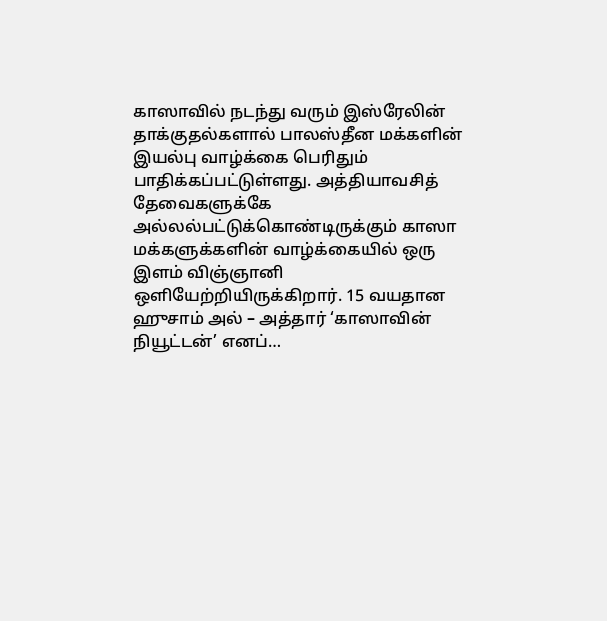காஸாவில் நடந்து வரும் இஸ்ரேலின் தாக்குதல்களால் பாலஸ்தீன மக்களின் இயல்பு வாழ்க்கை பெரிதும் பாதிக்கப்பட்டுள்ளது. அத்தியாவசித் தேவைகளுக்கே அல்லல்பட்டுக்கொண்டிருக்கும் காஸா மக்களுக்களின் வாழ்க்கையில் ஒரு இளம் விஞ்ஞானி ஒளியேற்றியிருக்கிறார். 15 வயதான ஹுசாம் அல் – அத்தார் ‘காஸாவின் நியூட்டன்’ எனப்…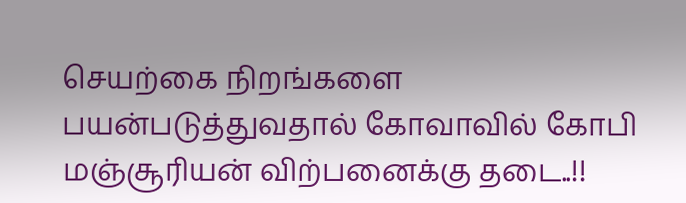செயற்கை நிறங்களை பயன்படுத்துவதால் கோவாவில் கோபி மஞ்சூரியன் விற்பனைக்கு தடை..!!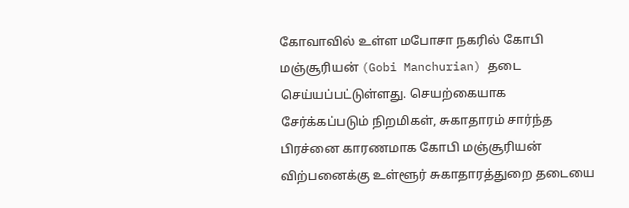கோவாவில் உள்ள மபோசா நகரில் கோபி மஞ்சூரியன் (Gobi Manchurian) தடை செய்யப்பட்டுள்ளது. செயற்கையாக சேர்க்கப்படும் நிறமிகள், சுகாதாரம் சார்ந்த பிரச்னை காரணமாக கோபி மஞ்சூரியன் விற்பனைக்கு உள்ளூர் சுகாதாரத்துறை தடையை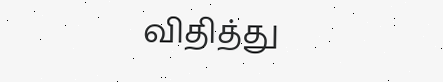விதித்து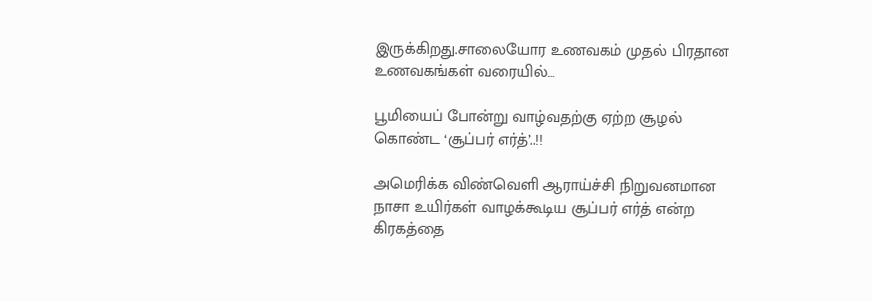இருக்கிறது.சாலையோர உணவகம் முதல் பிரதான உணவகங்கள் வரையில்…

பூமியைப் போன்று வாழ்வதற்கு ஏற்ற சூழல் கொண்ட ‘சூப்பர் எர்த்’..!!

அமெரிக்க விண்வெளி ஆராய்ச்சி நிறுவனமான நாசா உயிர்கள் வாழக்கூடிய சூப்பர் எர்த் என்ற கிரகத்தை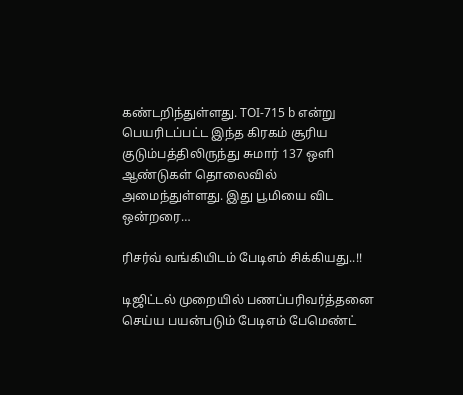கண்டறிந்துள்ளது. TOI-715 b என்று பெயரிடப்பட்ட இந்த கிரகம் சூரிய குடும்பத்திலிருந்து சுமார் 137 ஒளி ஆண்டுகள் தொலைவில் அமைந்துள்ளது. இது பூமியை விட ஒன்றரை…

ரிசர்வ் வங்கியிடம் பேடிஎம் சிக்கியது..!!

டிஜிட்டல் முறையில் பணப்பரிவர்த்தனை செய்ய பயன்படும் பேடிஎம் பேமெண்ட்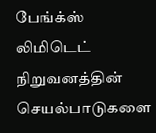பேங்க்ஸ் லிமிடெட் நிறுவனத்தின் செயல்பாடுகளை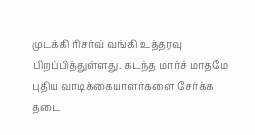முடக்கி ரிசர்வ் வங்கி உத்தரவு பிறப்பித்துள்ளது. கடந்த மார்ச் மாதமே புதிய வாடிக்கையாளர்களை சேர்க்க தடை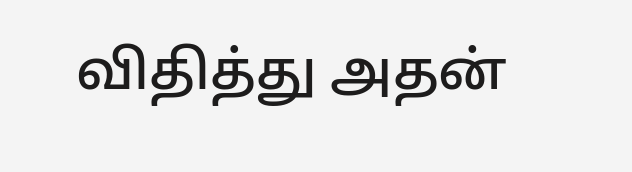விதித்து அதன்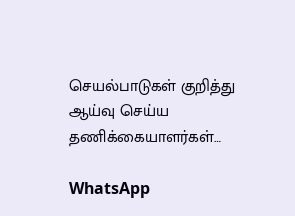செயல்பாடுகள் குறித்து ஆய்வு செய்ய தணிக்கையாளர்கள்…

WhatsApp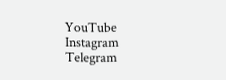YouTube
Instagram
Telegram